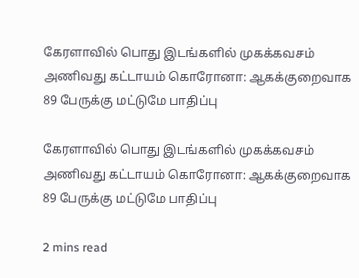கேரளாவில் பொது இடங்களில் முகக்கவசம் அணிவது கட்டாயம் கொரோனா: ஆகக்குறைவாக 89 பேருக்கு மட்டுமே பாதிப்பு

கேரளாவில் பொது இடங்களில் முகக்கவசம் அணிவது கட்டாயம் கொரோனா: ஆகக்குறைவாக 89 பேருக்கு மட்டுமே பாதிப்பு

2 mins read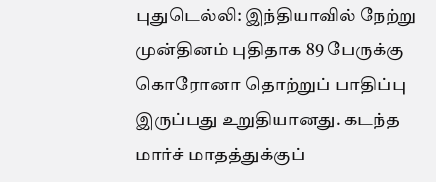புதுடெல்லி: இந்தியாவில் நேற்று முன்தினம் புதிதாக 89 பேருக்கு கொரோனா தொற்றுப் பாதிப்பு இருப்பது உறுதியானது. கடந்த மார்ச் மாதத்துக்குப்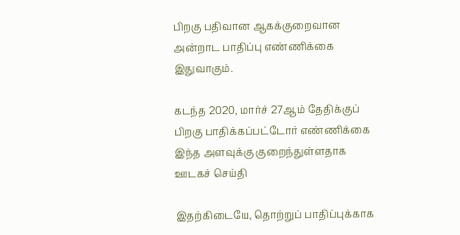பிறகு பதிவான ஆகக்குறைவான அன்றாட பாதிப்பு எண்ணிக்கை இதுவாகும்.

கடந்த 2020, மார்ச் 27ஆம் தேதிக்குப் பிறகு பாதிக்கப்பட்டோர் எண்ணிக்கை இந்த அளவுக்கு குறைந்துள்ளதாக ஊடகச் செய்தி

இதற்கிடையே, தொற்றுப் பாதிப்புக்காக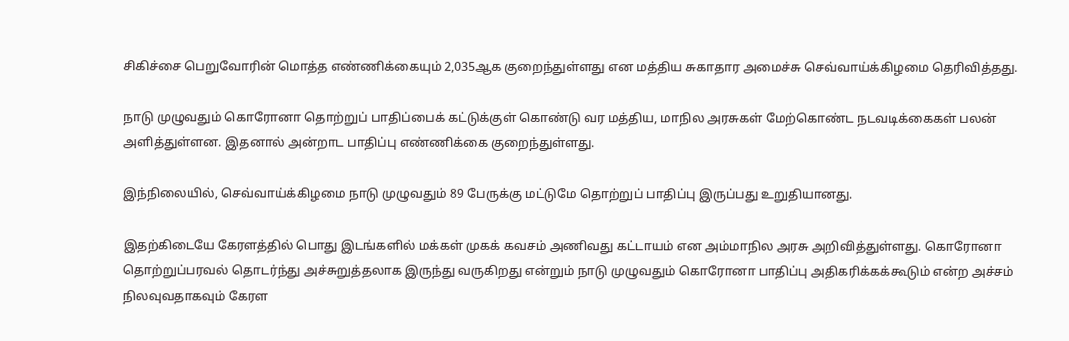சிகிச்சை பெறுவோரின் மொத்த எண்ணிக்கையும் 2,035ஆக குறைந்துள்ளது என மத்திய சுகாதார அமைச்சு செவ்வாய்க்கிழமை தெரிவித்தது.

நாடு முழுவதும் கொரோனா தொற்றுப் பாதிப்பைக் கட்டுக்குள் கொண்டு வர மத்திய, மாநில அரசுகள் மேற்கொண்ட நடவடிக்கைகள் பலன் அளித்துள்ளன. இதனால் அன்றாட பாதிப்பு எண்ணிக்கை குறைந்துள்ளது.

இந்நிலையில், செவ்வாய்க்கிழமை நாடு முழுவதும் 89 பேருக்கு மட்டுமே தொற்றுப் பாதிப்பு இருப்பது உறுதியானது.

இதற்கிடையே கேரளத்தில் பொது இடங்களில் மக்கள் முகக் கவசம் அணிவது கட்டாயம் என அம்மாநில அரசு அறிவித்துள்ளது. கொரோனா தொற்றுப்பரவல் தொடர்ந்து அச்சுறுத்தலாக இருந்து வருகிறது என்றும் நாடு முழுவதும் கொரோனா பாதிப்பு அதிகரிக்கக்கூடும் என்ற அச்சம் நிலவுவதாகவும் கேரள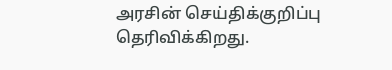அரசின் செய்திக்குறிப்பு தெரிவிக்கிறது.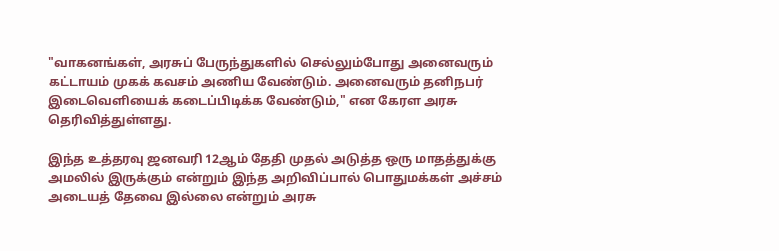"வாகனங்கள், அரசுப் பேருந்துகளில் செல்லும்போது அனைவரும் கட்டாயம் முகக் கவசம் அணிய வேண்டும். அனைவரும் தனிநபர் இடைவெளியைக் கடைப்பிடிக்க வேண்டும்," என கேரள அரசு தெரிவித்துள்ளது.

இந்த உத்தரவு ஜனவரி 12ஆம் தேதி முதல் அடுத்த ஒரு மாதத்துக்கு அமலில் இருக்கும் என்றும் இந்த அறிவிப்பால் பொதுமக்கள் அச்சம் அடையத் தேவை இல்லை என்றும் அரசு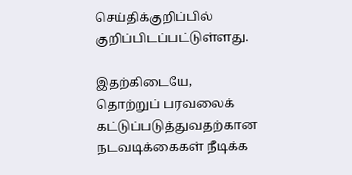செய்திக்குறிப்பில் குறிப்பிடப்பட்டுள்ளது.

இதற்கிடையே, தொற்றுப் பரவலைக் கட்டுப்படுத்துவதற்கான நடவடிக்கைகள் நீடிக்க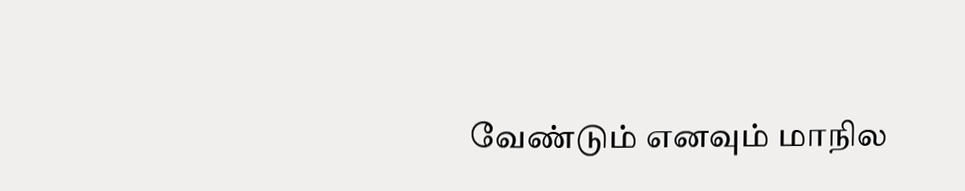வேண்டும் எனவும் மாநில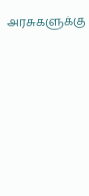அரசுகளுக்கு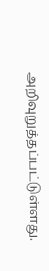அறிவுறுத்தப்பட்டுள்ளது.